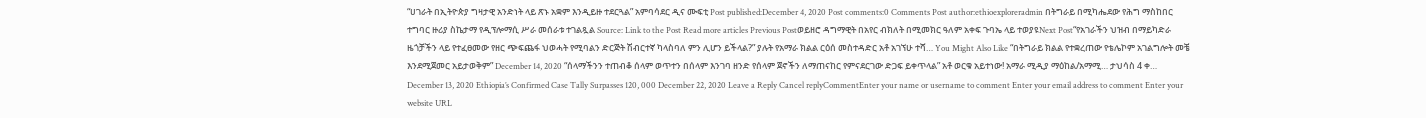“ሀገራት በኢትዮጵያ ግዛታዊ አንድነት ላይ ጽኑ አቋም እንዲይዙ ተደርጓል” አምባሳደር ዲና ሙፍቲ Post published:December 4, 2020 Post comments:0 Comments Post author:ethioexploreradmin በትግራይ በሚካሔደው የሕግ ማስከበር ተግባር ዙሪያ ስኬታማ የዲፕሎማሲ ሥራ መሰራቱ ተገልጿል Source: Link to the Post Read more articles Previous Postወይዘሮ ዳግማዊት በአየር ብክለት በሚመክር ዓለም አቀፍ ጉባኤ ላይ ተወያዩNext Post“የአገራችን ህዝብ በማይካድራ ዜጎቻችን ላይ የተፈፀመው የዘር ጭፍጨፋ ህወሓት የሚባልን ድርጅት ሽብርተኛ ካላስባለ ምን ሊሆን ይችላል?” ያሉት የአማራ ክልል ርዕሰ መስተዳድር አቶ አገኘሁ ተሻ… You Might Also Like “በትግራይ ክልል የተቋረጠው የቴሌኮም አገልግሎት መቼ እንደሚጀመር አይታወቅም” December 14, 2020 “ሰላማችንን ተጠብቆ ሰላም ወጥተን በሰላም እንገባ ዘንድ የሰላም ጀኖችን ለማጠናከር የምናደርገው ድጋፍ ይቀጥላል” አቶ ወርቁ አይተነው! አማራ ሚዲያ ማዕከል/አማሚ… ታህሳስ 4 ቀ… December 13, 2020 Ethiopia’s Confirmed Case Tally Surpasses 120, 000 December 22, 2020 Leave a Reply Cancel replyCommentEnter your name or username to comment Enter your email address to comment Enter your website URL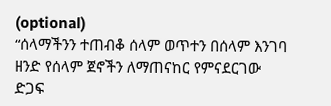(optional)
“ሰላማችንን ተጠብቆ ሰላም ወጥተን በሰላም እንገባ ዘንድ የሰላም ጀኖችን ለማጠናከር የምናደርገው ድጋፍ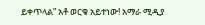ይቀጥላል” አቶ ወርቁ አይተነው! አማራ ሚዲያ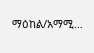ማዕከል/አማሚ…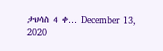ታህሳስ 4 ቀ… December 13, 2020